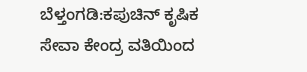ಬೆಳ್ತಂಗಡಿ:ಕಪುಚಿನ್ ಕೃಷಿಕ ಸೇವಾ ಕೇಂದ್ರ ವತಿಯಿಂದ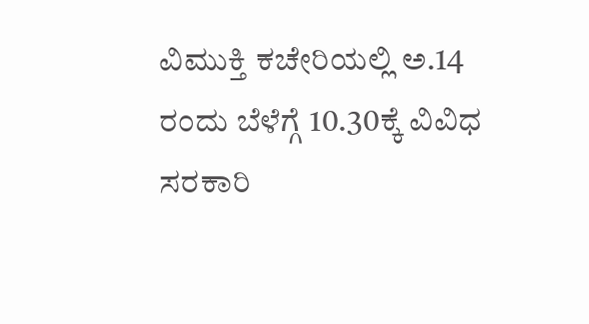ವಿಮುಕ್ತಿ ಕಚೇರಿಯಲ್ಲಿ ಅ.14 ರಂದು ಬೆಳೆಗ್ಗೆ 10.30ಕ್ಕೆ ವಿವಿಧ ಸರಕಾರಿ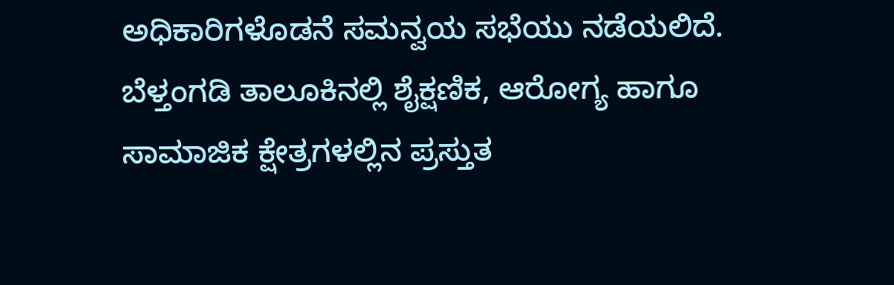ಅಧಿಕಾರಿಗಳೊಡನೆ ಸಮನ್ವಯ ಸಭೆಯು ನಡೆಯಲಿದೆ. ಬೆಳ್ತಂಗಡಿ ತಾಲೂಕಿನಲ್ಲಿ ಶೈಕ್ಷಣಿಕ, ಆರೋಗ್ಯ ಹಾಗೂ ಸಾಮಾಜಿಕ ಕ್ಷೇತ್ರಗಳಲ್ಲಿನ ಪ್ರಸ್ತುತ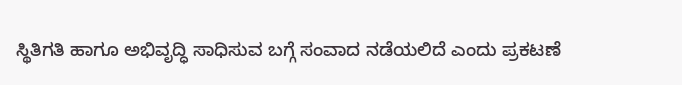ಸ್ಥಿತಿಗತಿ ಹಾಗೂ ಅಭಿವೃದ್ಧಿ ಸಾಧಿಸುವ ಬಗ್ಗೆ ಸಂವಾದ ನಡೆಯಲಿದೆ ಎಂದು ಪ್ರಕಟಣೆ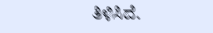ತಿಳಿಸಿದೆ.